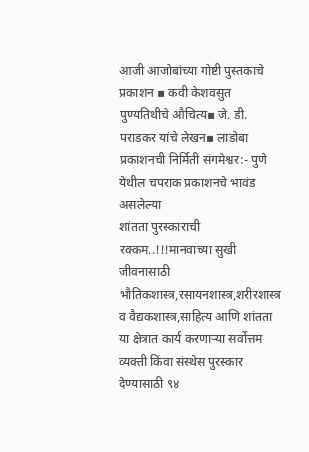आजी आजोबांच्या गोष्टी पुस्तकाचे प्रकाशन ▪ कवी केशवसुत पुण्यतिथीचे औचित्य▪ जे. डी. पराडकर यांचे लेखन▪ लाडोबा प्रकाशनची निर्मिती संगमेश्वर:- पुणे येथील चपराक प्रकाशनचे भावंड असलेल्या
शांतता पुरस्काराची रक्कम..!!!मानवाच्या सुखी जीवनासाठी भौतिकशास्त्र,रसायनशास्त्र,शरीरशास्त्र व वैद्यकशास्त्र,साहित्य आणि शांतता या क्षेत्रात कार्य करणाऱ्या सर्वोत्तम व्यक्ती किंवा संस्थेस पुरस्कार देण्यासाठी ९४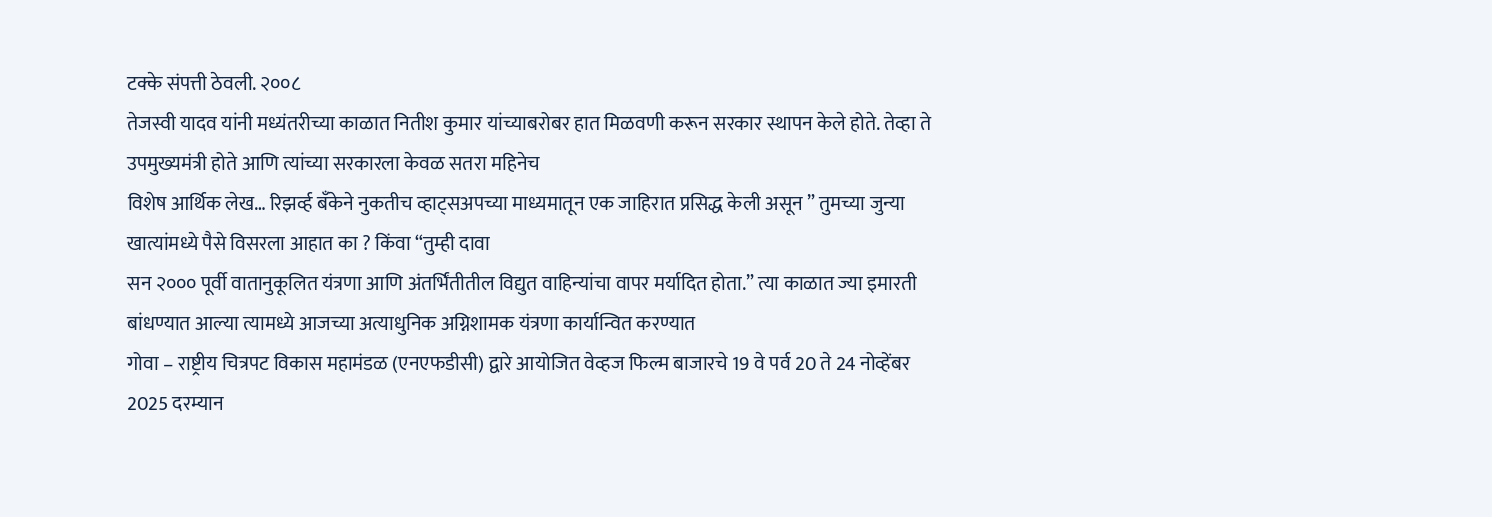टक्के संपत्ती ठेवली. २००८
तेजस्वी यादव यांनी मध्यंतरीच्या काळात नितीश कुमार यांच्याबरोबर हात मिळवणी करून सरकार स्थापन केले होते. तेव्हा ते उपमुख्यमंत्री होते आणि त्यांच्या सरकारला केवळ सतरा महिनेच
विशेष आर्थिक लेख… रिझर्व्ह बँकेने नुकतीच व्हाट्सअपच्या माध्यमातून एक जाहिरात प्रसिद्ध केली असून ” तुमच्या जुन्या खात्यांमध्ये पैसे विसरला आहात का ? किंवा “तुम्ही दावा
सन २००० पूर्वी वातानुकूलित यंत्रणा आणि अंतर्भिंतीतील विद्युत वाहिन्यांचा वापर मर्यादित होता.” त्या काळात ज्या इमारती बांधण्यात आल्या त्यामध्ये आजच्या अत्याधुनिक अग्निशामक यंत्रणा कार्यान्वित करण्यात
गोवा – राष्ट्रीय चित्रपट विकास महामंडळ (एनएफडीसी) द्वारे आयोजित वेव्हज फिल्म बाजारचे 19 वे पर्व 20 ते 24 नोव्हेंबर 2025 दरम्यान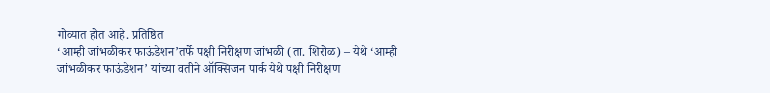गोव्यात होत आहे. प्रतिष्ठित
‘आम्ही जांभळीकर फाऊंडेशन’तर्फे पक्षी निरीक्षण जांभळी (ता. शिरोळ) – येथे ‘आम्ही जांभळीकर फाऊंडेशन’ यांच्या वतीने ऑक्सिजन पार्क येथे पक्षी निरीक्षण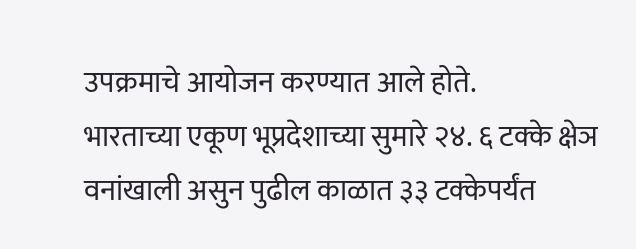उपक्रमाचे आयोजन करण्यात आले होते.
भारताच्या एकूण भूप्रदेशाच्या सुमारे २४. ६ टक्के क्षेञ वनांखाली असुन पुढील काळात ३३ टक्केपर्यंत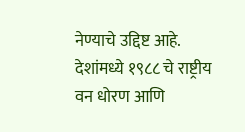नेण्याचे उद्दिष्ट आहे. देशांमध्ये १९८८ चे राष्ट्रीय वन धोरण आणि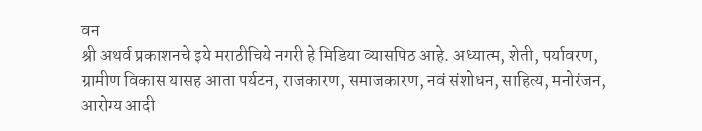वन
श्री अथर्व प्रकाशनचे इये मराठीचिये नगरी हे मिडिया व्यासपिठ आहे. अध्यात्म, शेती, पर्यावरण, ग्रामीण विकास यासह आता पर्यटन, राजकारण, समाजकारण, नवं संशोधन, साहित्य, मनोरंजन, आरोग्य आदी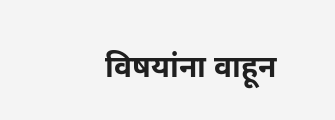विषयांना वाहून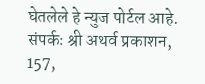घेतलेले हे न्युज पोर्टल आहे. संपर्कः श्री अथर्व प्रकाशन, 157,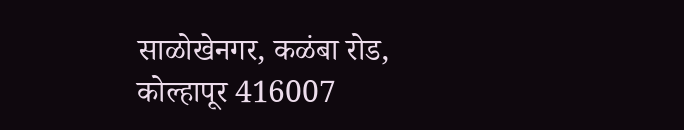साळोखेनगर, कळंबा रोड, कोल्हापूर 416007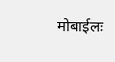मोबाईलः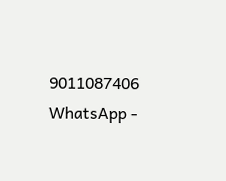9011087406 WhatsApp -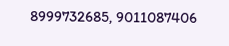8999732685, 9011087406